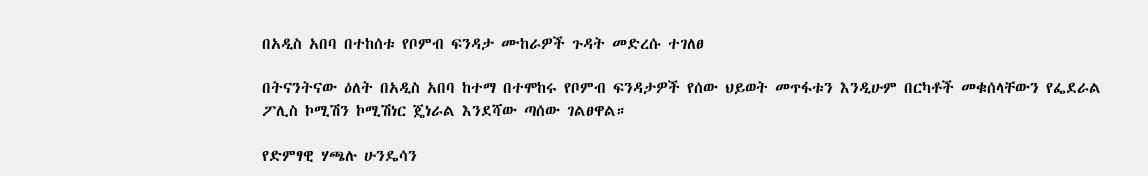በአዲስ አበባ በተከሰቱ የቦምብ ፍንዳታ ሙከራዎች ጉዳት መድረሱ ተገለፀ

በትናንትናው ዕለት በአዲስ አበባ ከተማ በተሞከሩ የቦምብ ፍንዳታዎች የሰው ህይወት መጥፋቱን እንዲሁም በርካቶች መቁሰላቸውን የፌደራል ፖሊስ ኮሚሽን ኮሚሽነር ጄነራል እንደሻው ጣሰው ገልፀዋል።

የድምፃዊ ሃጫሉ ሁንዴሳን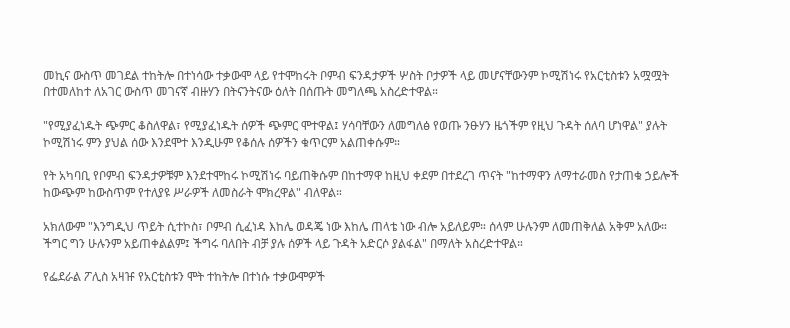መኪና ውስጥ መገደል ተከትሎ በተነሳው ተቃውሞ ላይ የተሞከሩት ቦምብ ፍንዳታዎች ሦስት ቦታዎች ላይ መሆናቸውንም ኮሚሽነሩ የአርቲስቱን አሟሟት በተመለከተ ለአገር ውስጥ መገናኛ ብዙሃን በትናንትናው ዕለት በሰጡት መግለጫ አስረድተዋል።

"የሚያፈነዱት ጭምር ቆስለዋል፣ የሚያፈነዱት ሰዎች ጭምር ሞተዋል፤ ሃሳባቸውን ለመግለፅ የወጡ ንፁሃን ዜጎችም የዚህ ጉዳት ሰለባ ሆነዋል" ያሉት ኮሚሽነሩ ምን ያህል ሰው እንደሞተ እንዲሁም የቆሰሉ ሰዎችን ቁጥርም አልጠቀሱም።

የት አካባቢ የቦምብ ፍንዳታዎቹም እንደተሞከሩ ኮሚሽነሩ ባይጠቅሱም በከተማዋ ከዚህ ቀደም በተደረገ ጥናት "ከተማዋን ለማተራመስ የታጠቁ ኃይሎች ከውጭም ከውስጥም የተለያዩ ሥራዎች ለመስራት ሞክረዋል" ብለዋል።

አክለውም "እንግዲህ ጥይት ሲተኮስ፣ ቦምብ ሲፈነዳ እከሌ ወዳጄ ነው እከሌ ጠላቴ ነው ብሎ አይለይም። ሰላም ሁሉንም ለመጠቅለል አቅም አለው። ችግር ግን ሁሉንም አይጠቀልልም፤ ችግሩ ባለበት ብቻ ያሉ ሰዎች ላይ ጉዳት አድርሶ ያልፋል" በማለት አስረድተዋል።

የፌደራል ፖሊስ አዛዡ የአርቲስቱን ሞት ተከትሎ በተነሱ ተቃውሞዎች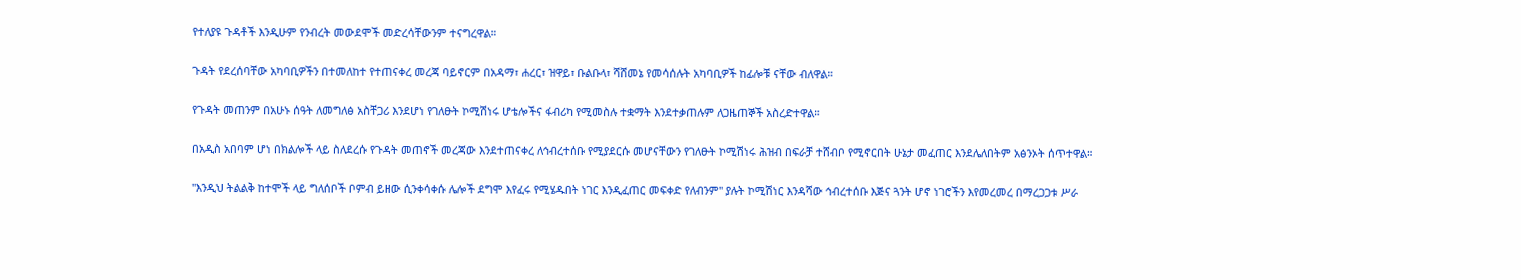የተለያዩ ጉዳቶች እንዲሁም የንብረት መውደሞች መድረሳቸውንም ተናግረዋል።

ጉዳት የደረሰባቸው አካባቢዎችን በተመለከተ የተጠናቀረ መረጃ ባይኖርም በአዳማ፣ ሐረር፣ ዝዋይ፣ ቡልቡላ፣ ሻሸመኔ የመሳሰሉት አካባቢዎች ከፊሎቹ ናቸው ብለዋል።

የጉዳት መጠንም በአሁኑ ሰዓት ለመግለፅ አስቸጋሪ እንደሆነ የገለፁት ኮሚሽነሩ ሆቴሎችና ፋብሪካ የሚመስሉ ተቋማት እንደተቃጠሉም ለጋዜጠኞች አስረድተዋል።

በአዲስ አበባም ሆነ በክልሎች ላይ ስለደረሱ የጉዳት መጠኖች መረጃው እንደተጠናቀረ ለኅብረተሰቡ የሚያደርሱ መሆናቸውን የገለፁት ኮሚሽነሩ ሕዝብ በፍራቻ ተሸብቦ የሚኖርበት ሁኔታ መፈጠር እንደሌለበትም አፅንኦት ሰጥተዋል።

"እንዲህ ትልልቅ ከተሞች ላይ ግለሰቦች ቦምብ ይዘው ሲንቀሳቀሱ ሌሎች ደግሞ እየፈሩ የሚሄዱበት ነገር እንዲፈጠር መፍቀድ የለብንም" ያሉት ኮሚሽነር እንዳሻው ኅብረተሰቡ እጅና ጓንት ሆኖ ነገሮችን እየመረመረ በማረጋጋቱ ሥራ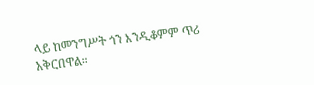ላይ ከመንግሥት ጎን እንዲቆምም ጥሪ አቅርበዋል።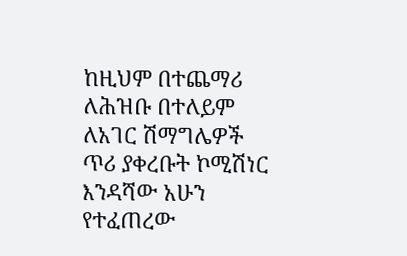ከዚህም በተጨማሪ ለሕዝቡ በተለይም ለአገር ሽማግሌዎች ጥሪ ያቀረቡት ኮሚሽነር እንዳሻው አሁን የተፈጠረው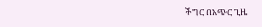ችግር በአጭር ጊዜ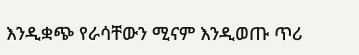እንዲቋጭ የራሳቸውን ሚናም እንዲወጡ ጥሪ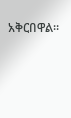አቅርበዋል።